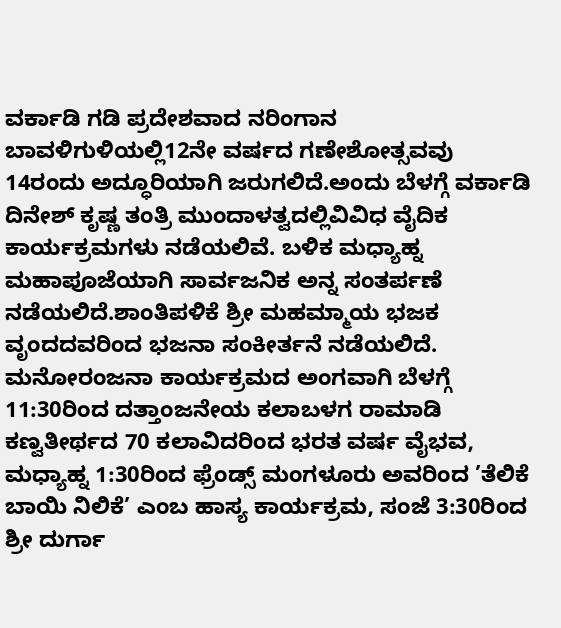ವರ್ಕಾಡಿ ಗಡಿ ಪ್ರದೇಶವಾದ ನರಿಂಗಾನ ಬಾವಳಿಗುಳಿಯಲ್ಲಿ12ನೇ ವರ್ಷದ ಗಣೇಶೋತ್ಸವವು 14ರಂದು ಅದ್ಧೂರಿಯಾಗಿ ಜರುಗಲಿದೆ.ಅಂದು ಬೆಳಗ್ಗೆ ವರ್ಕಾಡಿ ದಿನೇಶ್ ಕೃಷ್ಣ ತಂತ್ರಿ ಮುಂದಾಳತ್ವದಲ್ಲಿವಿವಿಧ ವೈದಿಕ ಕಾರ್ಯಕ್ರಮಗಳು ನಡೆಯಲಿವೆ. ಬಳಿಕ ಮಧ್ಯಾಹ್ನ ಮಹಾಪೂಜೆಯಾಗಿ ಸಾರ್ವಜನಿಕ ಅನ್ನ ಸಂತರ್ಪಣೆ ನಡೆಯಲಿದೆ.ಶಾಂತಿಪಳಿಕೆ ಶ್ರೀ ಮಹಮ್ಮಾಯ ಭಜಕ ವೃಂದದವರಿಂದ ಭಜನಾ ಸಂಕೀರ್ತನೆ ನಡೆಯಲಿದೆ. ಮನೋರಂಜನಾ ಕಾರ್ಯಕ್ರಮದ ಅಂಗವಾಗಿ ಬೆಳಗ್ಗೆ 11:30ರಿಂದ ದತ್ತಾಂಜನೇಯ ಕಲಾಬಳಗ ರಾಮಾಡಿ ಕಣ್ವತೀರ್ಥದ 70 ಕಲಾವಿದರಿಂದ ಭರತ ವರ್ಷ ವೈಭವ, ಮಧ್ಯಾಹ್ನ 1:30ರಿಂದ ಫ್ರೆಂಡ್ಸ್ ಮಂಗಳೂರು ಅವರಿಂದ ’ತೆಲಿಕೆ ಬಾಯಿ ನಿಲಿಕೆ’ ಎಂಬ ಹಾಸ್ಯ ಕಾರ್ಯಕ್ರಮ, ಸಂಜೆ 3:30ರಿಂದ ಶ್ರೀ ದುರ್ಗಾ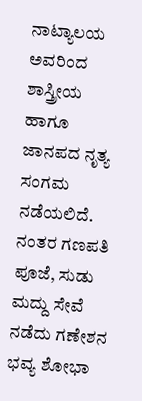ನಾಟ್ಯಾಲಯ ಅವರಿಂದ ಶಾಸ್ತ್ರೀಯ ಹಾಗೂ ಜಾನಪದ ನೃತ್ಯ ಸಂಗಮ ನಡೆಯಲಿದೆ.
ನಂತರ ಗಣಪತಿ ಪೂಜೆ, ಸುಡು ಮದ್ದು ಸೇವೆ ನಡೆದು ಗಣೇಶನ ಭವ್ಯ ಶೋಭಾ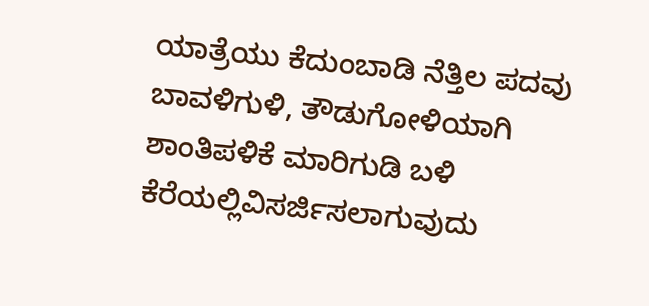ಯಾತ್ರೆಯು ಕೆದುಂಬಾಡಿ ನೆತ್ತಿಲ ಪದವು ಬಾವಳಿಗುಳಿ, ತೌಡುಗೋಳಿಯಾಗಿ ಶಾಂತಿಪಳಿಕೆ ಮಾರಿಗುಡಿ ಬಳಿ ಕೆರೆಯಲ್ಲಿವಿಸರ್ಜಿಸಲಾಗುವುದು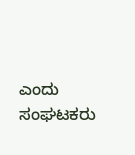ಎಂದು ಸಂಘಟಕರು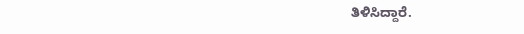ತಿಳಿಸಿದ್ದಾರೆ.